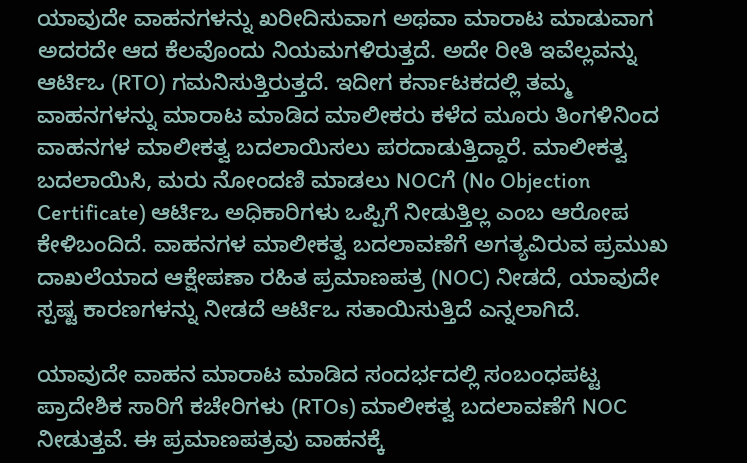ಯಾವುದೇ ವಾಹನಗಳನ್ನು ಖರೀದಿಸುವಾಗ ಅಥವಾ ಮಾರಾಟ ಮಾಡುವಾಗ ಅದರದೇ ಆದ ಕೆಲವೊಂದು ನಿಯಮಗಳಿರುತ್ತದೆ. ಅದೇ ರೀತಿ ಇವೆಲ್ಲವನ್ನು ಆರ್ಟಿಒ (RTO) ಗಮನಿಸುತ್ತಿರುತ್ತದೆ. ಇದೀಗ ಕರ್ನಾಟಕದಲ್ಲಿ ತಮ್ಮ ವಾಹನಗಳನ್ನು ಮಾರಾಟ ಮಾಡಿದ ಮಾಲೀಕರು ಕಳೆದ ಮೂರು ತಿಂಗಳಿನಿಂದ ವಾಹನಗಳ ಮಾಲೀಕತ್ವ ಬದಲಾಯಿಸಲು ಪರದಾಡುತ್ತಿದ್ದಾರೆ. ಮಾಲೀಕತ್ವ ಬದಲಾಯಿಸಿ, ಮರು ನೋಂದಣಿ ಮಾಡಲು NOCಗೆ (No Objection Certificate) ಆರ್ಟಿಒ ಅಧಿಕಾರಿಗಳು ಒಪ್ಪಿಗೆ ನೀಡುತ್ತಿಲ್ಲ ಎಂಬ ಆರೋಪ ಕೇಳಿಬಂದಿದೆ. ವಾಹನಗಳ ಮಾಲೀಕತ್ವ ಬದಲಾವಣೆಗೆ ಅಗತ್ಯವಿರುವ ಪ್ರಮುಖ ದಾಖಲೆಯಾದ ಆಕ್ಷೇಪಣಾ ರಹಿತ ಪ್ರಮಾಣಪತ್ರ (NOC) ನೀಡದೆ, ಯಾವುದೇ ಸ್ಪಷ್ಟ ಕಾರಣಗಳನ್ನು ನೀಡದೆ ಆರ್ಟಿಒ ಸತಾಯಿಸುತ್ತಿದೆ ಎನ್ನಲಾಗಿದೆ.

ಯಾವುದೇ ವಾಹನ ಮಾರಾಟ ಮಾಡಿದ ಸಂದರ್ಭದಲ್ಲಿ ಸಂಬಂಧಪಟ್ಟ ಪ್ರಾದೇಶಿಕ ಸಾರಿಗೆ ಕಚೇರಿಗಳು (RTOs) ಮಾಲೀಕತ್ವ ಬದಲಾವಣೆಗೆ NOC ನೀಡುತ್ತವೆ. ಈ ಪ್ರಮಾಣಪತ್ರವು ವಾಹನಕ್ಕೆ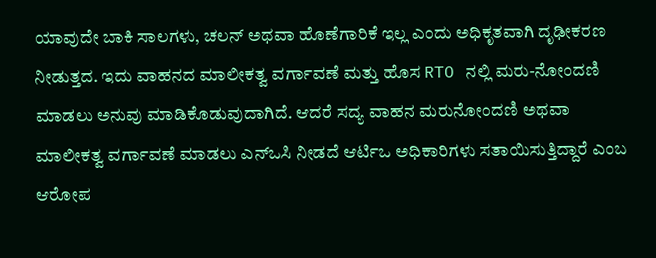ಯಾವುದೇ ಬಾಕಿ ಸಾಲಗಳು, ಚಲನ್ ಅಥವಾ ಹೊಣೆಗಾರಿಕೆ ಇಲ್ಲ ಎಂದು ಅಧಿಕೃತವಾಗಿ ದೃಢೀಕರಣ ನೀಡುತ್ತದ. ಇದು ವಾಹನದ ಮಾಲೀಕತ್ವ ವರ್ಗಾವಣೆ ಮತ್ತು ಹೊಸ RTO ನಲ್ಲಿ ಮರು-ನೋಂದಣಿ ಮಾಡಲು ಅನುವು ಮಾಡಿಕೊಡುವುದಾಗಿದೆ. ಆದರೆ ಸದ್ಯ ವಾಹನ ಮರುನೋಂದಣಿ ಅಥವಾ ಮಾಲೀಕತ್ವ ವರ್ಗಾವಣೆ ಮಾಡಲು ಎನ್ಒಸಿ ನೀಡದೆ ಆರ್ಟಿಒ ಅಧಿಕಾರಿಗಳು ಸತಾಯಿಸುತ್ತಿದ್ದಾರೆ ಎಂಬ ಆರೋಪ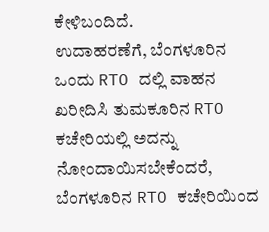ಕೇಳಿಬಂದಿದೆ.
ಉದಾಹರಣೆಗೆ, ಬೆಂಗಳೂರಿನ ಒಂದು RTO ದಲ್ಲಿ ವಾಹನ ಖರೀದಿಸಿ ತುಮಕೂರಿನ RTO ಕಚೇರಿಯಲ್ಲಿ ಅದನ್ನು ನೋಂದಾಯಿಸಬೇಕೆಂದರೆ, ಬೆಂಗಳೂರಿನ RTO ಕಚೇರಿಯಿಂದ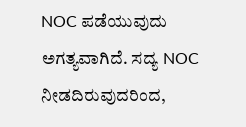NOC ಪಡೆಯುವುದು ಅಗತ್ಯವಾಗಿದೆ. ಸದ್ಯ NOC ನೀಡದಿರುವುದರಿಂದ,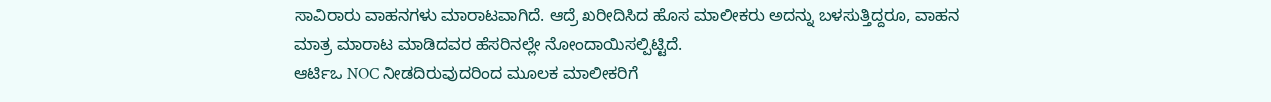ಸಾವಿರಾರು ವಾಹನಗಳು ಮಾರಾಟವಾಗಿದೆ. ಆದ್ರೆ ಖರೀದಿಸಿದ ಹೊಸ ಮಾಲೀಕರು ಅದನ್ನು ಬಳಸುತ್ತಿದ್ದರೂ, ವಾಹನ ಮಾತ್ರ ಮಾರಾಟ ಮಾಡಿದವರ ಹೆಸರಿನಲ್ಲೇ ನೋಂದಾಯಿಸಲ್ಪಿಟ್ಟಿದೆ.
ಆರ್ಟಿಒ NOC ನೀಡದಿರುವುದರಿಂದ ಮೂಲಕ ಮಾಲೀಕರಿಗೆ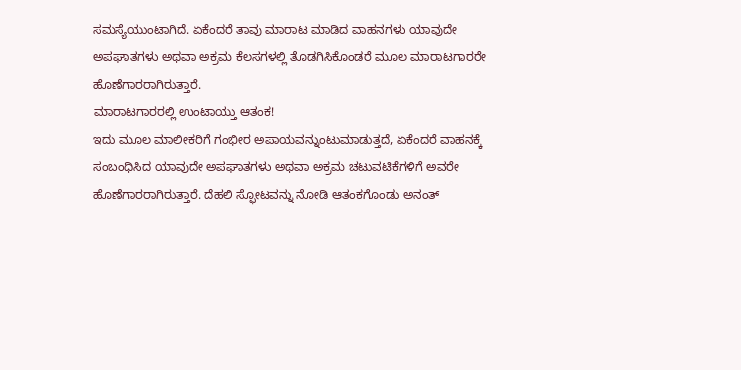ಸಮಸ್ಯೆಯುಂಟಾಗಿದೆ. ಏಕೆಂದರೆ ತಾವು ಮಾರಾಟ ಮಾಡಿದ ವಾಹನಗಳು ಯಾವುದೇ ಅಪಘಾತಗಳು ಅಥವಾ ಅಕ್ರಮ ಕೆಲಸಗಳಲ್ಲಿ ತೊಡಗಿಸಿಕೊಂಡರೆ ಮೂಲ ಮಾರಾಟಗಾರರೇ ಹೊಣೆಗಾರರಾಗಿರುತ್ತಾರೆ.
ಮಾರಾಟಗಾರರಲ್ಲಿ ಉಂಟಾಯ್ತು ಆತಂಕ!
ಇದು ಮೂಲ ಮಾಲೀಕರಿಗೆ ಗಂಭೀರ ಅಪಾಯವನ್ನುಂಟುಮಾಡುತ್ತದೆ, ಏಕೆಂದರೆ ವಾಹನಕ್ಕೆ ಸಂಬಂಧಿಸಿದ ಯಾವುದೇ ಅಪಘಾತಗಳು ಅಥವಾ ಅಕ್ರಮ ಚಟುವಟಿಕೆಗಳಿಗೆ ಅವರೇ ಹೊಣೆಗಾರರಾಗಿರುತ್ತಾರೆ. ದೆಹಲಿ ಸ್ಫೋಟವನ್ನು ನೋಡಿ ಆತಂಕಗೊಂಡು ಅನಂತ್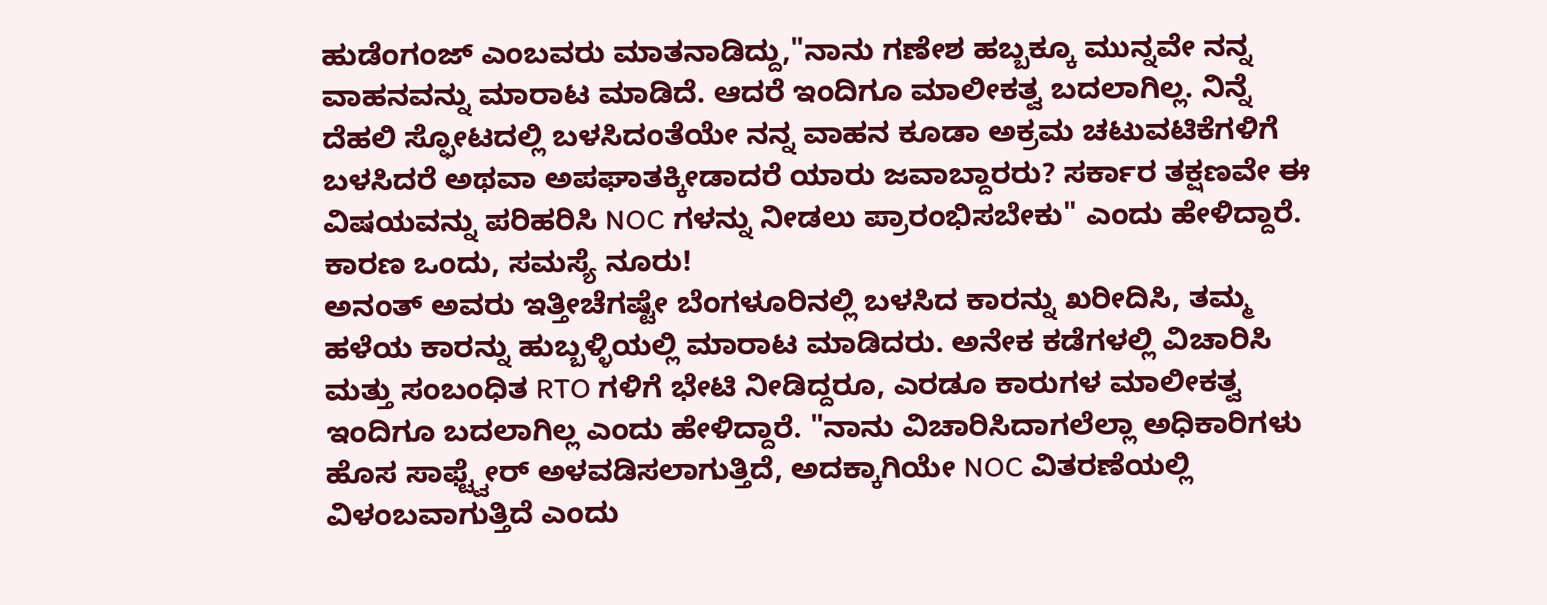ಹುಡೆಂಗಂಜ್ ಎಂಬವರು ಮಾತನಾಡಿದ್ದು,"ನಾನು ಗಣೇಶ ಹಬ್ಬಕ್ಕೂ ಮುನ್ನವೇ ನನ್ನ ವಾಹನವನ್ನು ಮಾರಾಟ ಮಾಡಿದೆ. ಆದರೆ ಇಂದಿಗೂ ಮಾಲೀಕತ್ವ ಬದಲಾಗಿಲ್ಲ. ನಿನ್ನೆ ದೆಹಲಿ ಸ್ಫೋಟದಲ್ಲಿ ಬಳಸಿದಂತೆಯೇ ನನ್ನ ವಾಹನ ಕೂಡಾ ಅಕ್ರಮ ಚಟುವಟಿಕೆಗಳಿಗೆ ಬಳಸಿದರೆ ಅಥವಾ ಅಪಘಾತಕ್ಕೀಡಾದರೆ ಯಾರು ಜವಾಬ್ದಾರರು? ಸರ್ಕಾರ ತಕ್ಷಣವೇ ಈ ವಿಷಯವನ್ನು ಪರಿಹರಿಸಿ NOC ಗಳನ್ನು ನೀಡಲು ಪ್ರಾರಂಭಿಸಬೇಕು" ಎಂದು ಹೇಳಿದ್ದಾರೆ.
ಕಾರಣ ಒಂದು, ಸಮಸ್ಯೆ ನೂರು!
ಅನಂತ್ ಅವರು ಇತ್ತೀಚೆಗಷ್ಟೇ ಬೆಂಗಳೂರಿನಲ್ಲಿ ಬಳಸಿದ ಕಾರನ್ನು ಖರೀದಿಸಿ, ತಮ್ಮ ಹಳೆಯ ಕಾರನ್ನು ಹುಬ್ಬಳ್ಳಿಯಲ್ಲಿ ಮಾರಾಟ ಮಾಡಿದರು. ಅನೇಕ ಕಡೆಗಳಲ್ಲಿ ವಿಚಾರಿಸಿ ಮತ್ತು ಸಂಬಂಧಿತ RTO ಗಳಿಗೆ ಭೇಟಿ ನೀಡಿದ್ದರೂ, ಎರಡೂ ಕಾರುಗಳ ಮಾಲೀಕತ್ವ ಇಂದಿಗೂ ಬದಲಾಗಿಲ್ಲ ಎಂದು ಹೇಳಿದ್ದಾರೆ. "ನಾನು ವಿಚಾರಿಸಿದಾಗಲೆಲ್ಲಾ ಅಧಿಕಾರಿಗಳು ಹೊಸ ಸಾಫ್ಟ್ವೇರ್ ಅಳವಡಿಸಲಾಗುತ್ತಿದೆ, ಅದಕ್ಕಾಗಿಯೇ NOC ವಿತರಣೆಯಲ್ಲಿ ವಿಳಂಬವಾಗುತ್ತಿದೆ ಎಂದು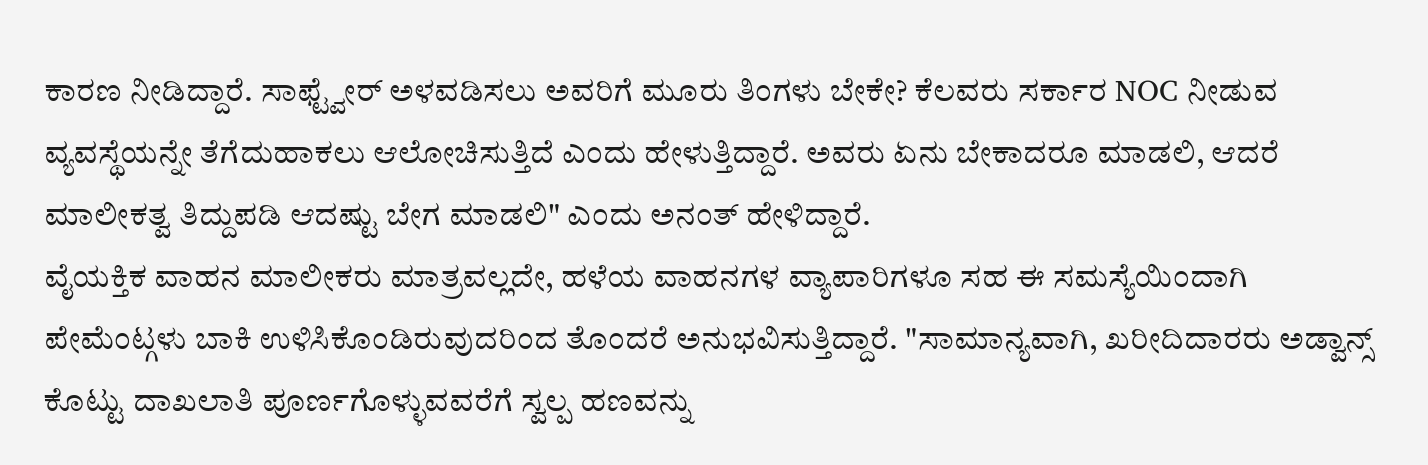ಕಾರಣ ನೀಡಿದ್ದಾರೆ. ಸಾಫ್ಟ್ವೇರ್ ಅಳವಡಿಸಲು ಅವರಿಗೆ ಮೂರು ತಿಂಗಳು ಬೇಕೇ? ಕೆಲವರು ಸರ್ಕಾರ NOC ನೀಡುವ ವ್ಯವಸ್ಥೆಯನ್ನೇ ತೆಗೆದುಹಾಕಲು ಆಲೋಚಿಸುತ್ತಿದೆ ಎಂದು ಹೇಳುತ್ತಿದ್ದಾರೆ. ಅವರು ಏನು ಬೇಕಾದರೂ ಮಾಡಲಿ, ಆದರೆ ಮಾಲೀಕತ್ವ ತಿದ್ದುಪಡಿ ಆದಷ್ಟು ಬೇಗ ಮಾಡಲಿ" ಎಂದು ಅನಂತ್ ಹೇಳಿದ್ದಾರೆ.
ವೈಯಕ್ತಿಕ ವಾಹನ ಮಾಲೀಕರು ಮಾತ್ರವಲ್ಲದೇ, ಹಳೆಯ ವಾಹನಗಳ ವ್ಯಾಪಾರಿಗಳೂ ಸಹ ಈ ಸಮಸ್ಯೆಯಿಂದಾಗಿ ಪೇಮೆಂಟ್ಗಳು ಬಾಕಿ ಉಳಿಸಿಕೊಂಡಿರುವುದರಿಂದ ತೊಂದರೆ ಅನುಭವಿಸುತ್ತಿದ್ದಾರೆ. "ಸಾಮಾನ್ಯವಾಗಿ, ಖರೀದಿದಾರರು ಅಡ್ವಾನ್ಸ್ ಕೊಟ್ಟು ದಾಖಲಾತಿ ಪೂರ್ಣಗೊಳ್ಳುವವರೆಗೆ ಸ್ವಲ್ಪ ಹಣವನ್ನು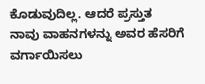ಕೊಡುವುದಿಲ್ಲ. ಆದರೆ ಪ್ರಸ್ತುತ ನಾವು ವಾಹನಗಳನ್ನು ಅವರ ಹೆಸರಿಗೆ ವರ್ಗಾಯಿಸಲು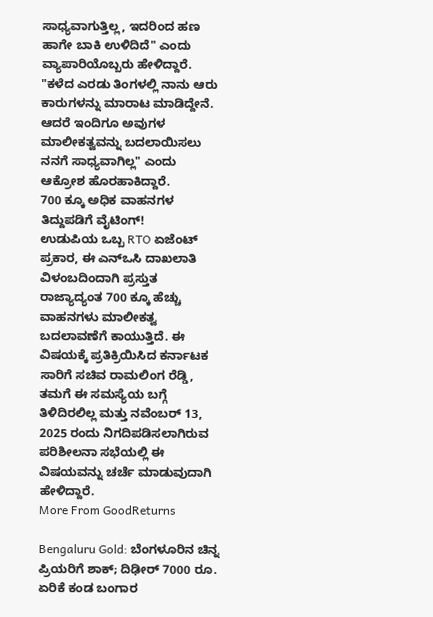ಸಾಧ್ಯವಾಗುತ್ತಿಲ್ಲ, ಇದರಿಂದ ಹಣ ಹಾಗೇ ಬಾಕಿ ಉಳಿದಿದೆ" ಎಂದು ವ್ಯಾಪಾರಿಯೊಬ್ಬರು ಹೇಳಿದ್ದಾರೆ. "ಕಳೆದ ಎರಡು ತಿಂಗಳಲ್ಲಿ ನಾನು ಆರು ಕಾರುಗಳನ್ನು ಮಾರಾಟ ಮಾಡಿದ್ದೇನೆ. ಆದರೆ ಇಂದಿಗೂ ಅವುಗಳ ಮಾಲೀಕತ್ವವನ್ನು ಬದಲಾಯಿಸಲು ನನಗೆ ಸಾಧ್ಯವಾಗಿಲ್ಲ" ಎಂದು ಆಕ್ರೋಶ ಹೊರಹಾಕಿದ್ದಾರೆ.
700 ಕ್ಕೂ ಅಧಿಕ ವಾಹನಗಳ ತಿದ್ದುಪಡಿಗೆ ವೈಟಿಂಗ್!
ಉಡುಪಿಯ ಒಬ್ಬ RTO ಏಜೆಂಟ್ ಪ್ರಕಾರ, ಈ ಎನ್ಒಸಿ ದಾಖಲಾತಿ ವಿಳಂಬದಿಂದಾಗಿ ಪ್ರಸ್ತುತ ರಾಜ್ಯಾದ್ಯಂತ 700 ಕ್ಕೂ ಹೆಚ್ಚು ವಾಹನಗಳು ಮಾಲೀಕತ್ವ ಬದಲಾವಣೆಗೆ ಕಾಯುತ್ತಿದೆ. ಈ ವಿಷಯಕ್ಕೆ ಪ್ರತಿಕ್ರಿಯಿಸಿದ ಕರ್ನಾಟಕ ಸಾರಿಗೆ ಸಚಿವ ರಾಮಲಿಂಗ ರೆಡ್ಡಿ, ತಮಗೆ ಈ ಸಮಸ್ಯೆಯ ಬಗ್ಗೆ ತಿಳಿದಿರಲಿಲ್ಲ ಮತ್ತು ನವೆಂಬರ್ 13, 2025 ರಂದು ನಿಗದಿಪಡಿಸಲಾಗಿರುವ ಪರಿಶೀಲನಾ ಸಭೆಯಲ್ಲಿ ಈ ವಿಷಯವನ್ನು ಚರ್ಚೆ ಮಾಡುವುದಾಗಿ ಹೇಳಿದ್ದಾರೆ.
More From GoodReturns

Bengaluru Gold: ಬೆಂಗಳೂರಿನ ಚಿನ್ನ ಪ್ರಿಯರಿಗೆ ಶಾಕ್; ದಿಢೀರ್ 7000 ರೂ. ಏರಿಕೆ ಕಂಡ ಬಂಗಾರ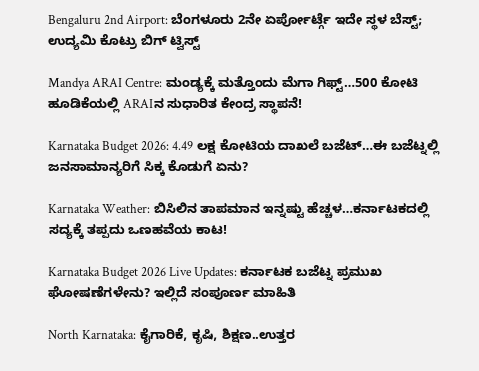Bengaluru 2nd Airport: ಬೆಂಗಳೂರು 2ನೇ ಏರ್ಪೋರ್ಟ್ಗೆ ಇದೇ ಸ್ಥಳ ಬೆಸ್ಟ್; ಉದ್ಯಮಿ ಕೊಟ್ರು ಬಿಗ್ ಟ್ವಿಸ್ಟ್

Mandya ARAI Centre: ಮಂಡ್ಯಕ್ಕೆ ಮತ್ತೊಂದು ಮೆಗಾ ಗಿಫ್ಟ್…500 ಕೋಟಿ ಹೂಡಿಕೆಯಲ್ಲಿ ARAIನ ಸುಧಾರಿತ ಕೇಂದ್ರ ಸ್ಥಾಪನೆ!

Karnataka Budget 2026: 4.49 ಲಕ್ಷ ಕೋಟಿಯ ದಾಖಲೆ ಬಜೆಟ್…ಈ ಬಜೆಟ್ನಲ್ಲಿ ಜನಸಾಮಾನ್ಯರಿಗೆ ಸಿಕ್ಕ ಕೊಡುಗೆ ಏನು?

Karnataka Weather: ಬಿಸಿಲಿನ ತಾಪಮಾನ ಇನ್ನಷ್ಟು ಹೆಚ್ಚಳ…ಕರ್ನಾಟಕದಲ್ಲಿ ಸದ್ಯಕ್ಕೆ ತಪ್ಪದು ಒಣಹವೆಯ ಕಾಟ!

Karnataka Budget 2026 Live Updates: ಕರ್ನಾಟಕ ಬಜೆಟ್ನ ಪ್ರಮುಖ ಘೋಷಣೆಗಳೇನು? ಇಲ್ಲಿದೆ ಸಂಪೂರ್ಣ ಮಾಹಿತಿ

North Karnataka: ಕೈಗಾರಿಕೆ, ಕೃಷಿ, ಶಿಕ್ಷಣ..ಉತ್ತರ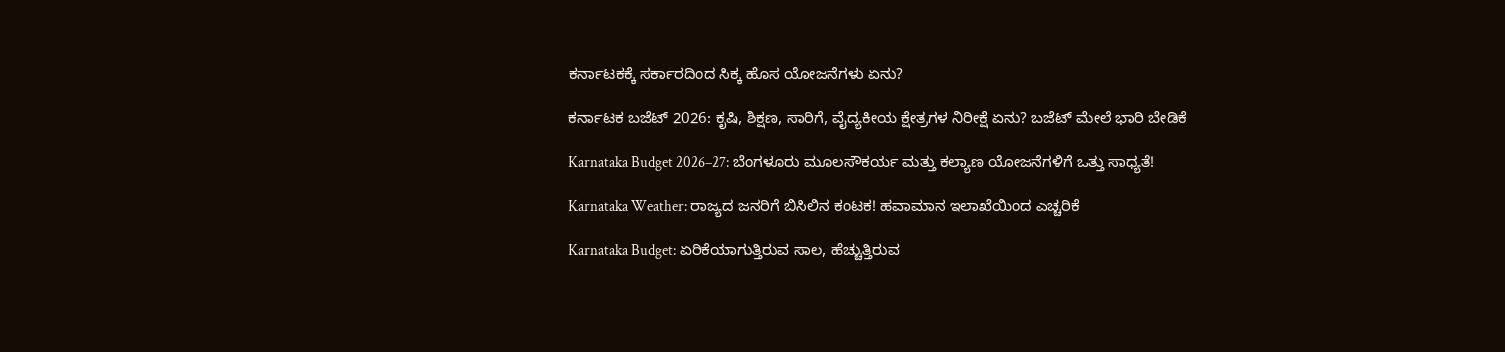ಕರ್ನಾಟಕಕ್ಕೆ ಸರ್ಕಾರದಿಂದ ಸಿಕ್ಕ ಹೊಸ ಯೋಜನೆಗಳು ಏನು?

ಕರ್ನಾಟಕ ಬಜೆಟ್ 2026: ಕೃಷಿ, ಶಿಕ್ಷಣ, ಸಾರಿಗೆ, ವೈದ್ಯಕೀಯ ಕ್ಷೇತ್ರಗಳ ನಿರೀಕ್ಷೆ ಏನು? ಬಜೆಟ್ ಮೇಲೆ ಭಾರಿ ಬೇಡಿಕೆ

Karnataka Budget 2026–27: ಬೆಂಗಳೂರು ಮೂಲಸೌಕರ್ಯ ಮತ್ತು ಕಲ್ಯಾಣ ಯೋಜನೆಗಳಿಗೆ ಒತ್ತು ಸಾಧ್ಯತೆ!

Karnataka Weather: ರಾಜ್ಯದ ಜನರಿಗೆ ಬಿಸಿಲಿನ ಕಂಟಕ! ಹವಾಮಾನ ಇಲಾಖೆಯಿಂದ ಎಚ್ಚರಿಕೆ

Karnataka Budget: ಏರಿಕೆಯಾಗುತ್ತಿರುವ ಸಾಲ, ಹೆಚ್ಚುತ್ತಿರುವ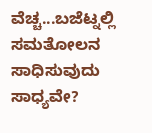ವೆಚ್ಚ...ಬಜೆಟ್ನಲ್ಲಿ ಸಮತೋಲನ ಸಾಧಿಸುವುದು ಸಾಧ್ಯವೇ?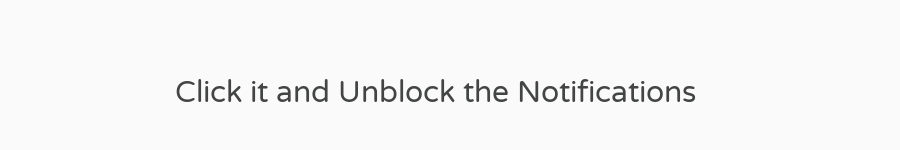Click it and Unblock the Notifications